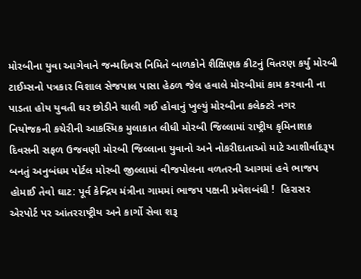મોરબીના યુવા આગેવાને જન્મદિવસ નિમિતે બાળકોને શૈક્ષિણક કીટનું વિતરણ કર્યું મોરબી ટાઈમ્સનો પત્રકાર વિશાલ સેજપાલ પાસા હેઠળ જેલ હવાલે મોરબીમાં કામ કરવાની ના પાડતા હોય યુવતી ઘર છોડીને ચાલી ગઈ હોવાનું ખુલ્યું મોરબીના કલેક્ટરે નગર નિયોજકની કચેરીની આકસ્મિક મુલાકાત લીધી મોરબી જિલ્લામાં રાષ્ટ્રીય કૃમિનાશક દિવસની સફળ ઉજવણી મોરબી જિલ્લાના યુવાનો અને નોકરીદાતાઓ માટે આશીર્વાદરૂપ બનતું અનુબંધમ પોર્ટલ મોરબી જીલ્લામાં વીજપોલના વળતરની આગમાં હવે ભાજપ હોમાઈ તેવો ઘાટ: પૂર્વ કેન્દ્રિય મંત્રીના ગામમાં ભાજપ પક્ષની પ્રવેશબંધી !  હિરાસર એરપોર્ટ પર આંતરરાષ્ટ્રીય અને કાર્ગો સેવા શરૂ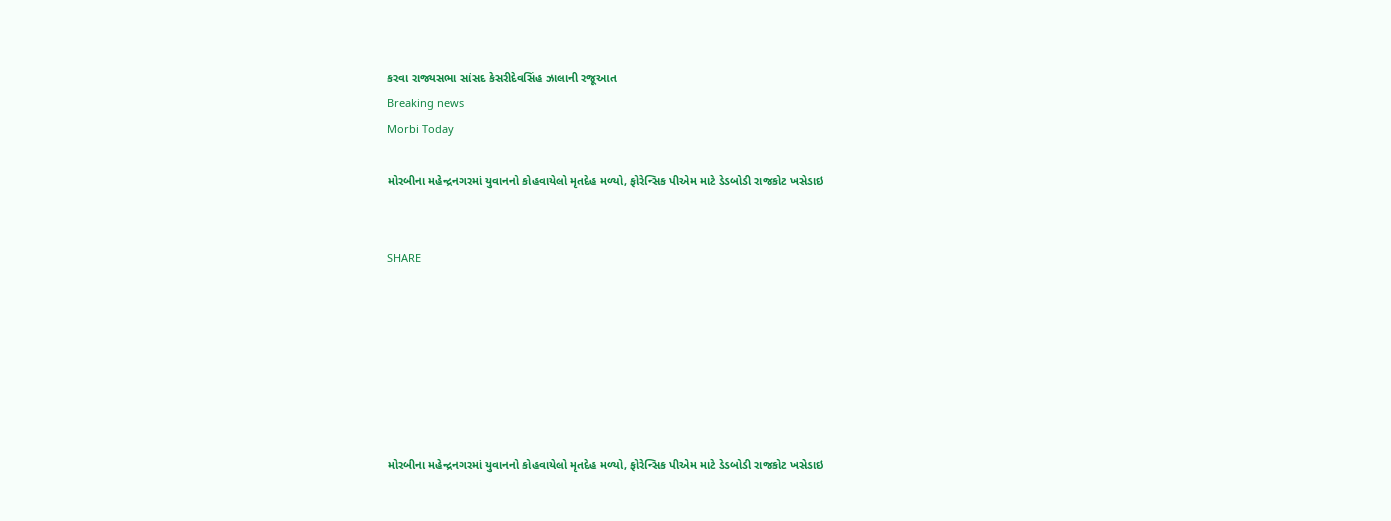કરવા રાજ્યસભા સાંસદ કેસરીદેવસિંહ ઝાલાની રજૂઆત
Breaking news
Morbi Today

મોરબીના મહેન્દ્રનગરમાં યુવાનનો કોહવાયેલો મૃતદેહ મળ્યો, ફોરેન્સિક પીએમ માટે ડેડબોડી રાજકોટ ખસેડાઇ


SHARE







મોરબીના મહેન્દ્રનગરમાં યુવાનનો કોહવાયેલો મૃતદેહ મળ્યો, ફોરેન્સિક પીએમ માટે ડેડબોડી રાજકોટ ખસેડાઇ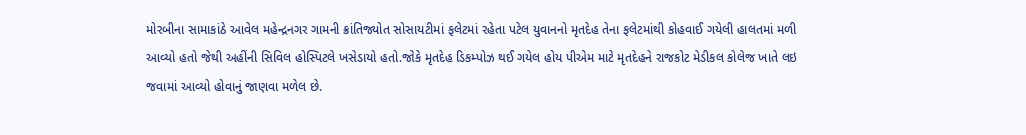મોરબીના સામાકાંઠે આવેલ મહેન્દ્રનગર ગામની ક્રાંતિજ્યોત સોસાયટીમાં ફલેટમાં રહેતા પટેલ યુવાનનો મૃતદેહ તેના ફલેટમાંથી કોહવાઈ ગયેલી હાલતમાં મળી આવ્યો હતો જેથી અહીંની સિવિલ હોસ્પિટલે ખસેડાયો હતો.જોકે મૃતદેહ ડિકમ્પોઝ થઈ ગયેલ હોય પીએમ માટે મૃતદેહને રાજકોટ મેડીકલ કોલેજ ખાતે લઇ જવામાં આવ્યો હોવાનું જાણવા મળેલ છે.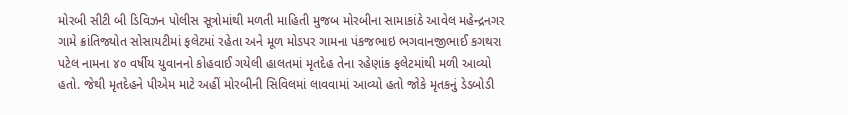મોરબી સીટી બી ડિવિઝન પોલીસ સૂત્રોમાંથી મળતી માહિતી મુજબ મોરબીના સામાકાંઠે આવેલ મહેન્દ્રનગર ગામે ક્રાંતિજ્યોત સોસાયટીમાં ફલેટમાં રહેતા અને મૂળ મોડપર ગામના પંકજભાઇ ભગવાનજીભાઈ કગથરા પટેલ નામના ૪૦ વર્ષીય યુવાનનો કોહવાઈ ગયેલી હાલતમાં મૃતદેહ તેના રહેણાંક ફલેટમાંથી મળી આવ્યો હતો. જેથી મૃતદેહને પીએમ માટે અહીં મોરબીની સિવિલમાં લાવવામાં આવ્યો હતો જોકે મૃતકનું ડેડબોડી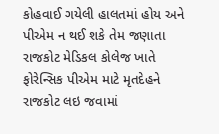કોહવાઈ ગયેલી હાલતમાં હોય અને પીએમ ન થઈ શકે તેમ જણાતા રાજકોટ મેડિકલ કોલેજ ખાતે ફોરેન્સિક પીએમ માટે મૃતદેહને રાજકોટ લઇ જવામાં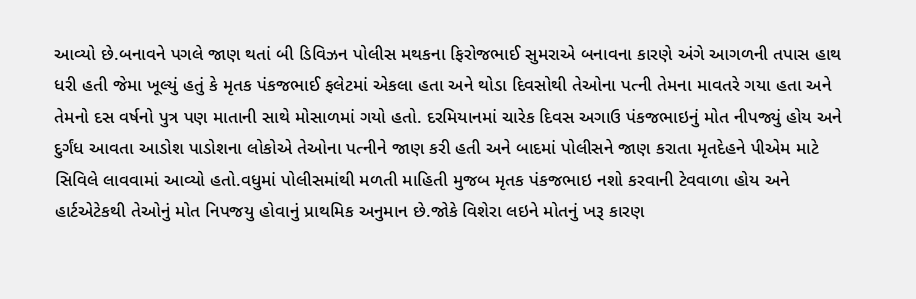આવ્યો છે.બનાવને પગલે જાણ થતાં બી ડિવિઝન પોલીસ મથકના ફિરોજભાઈ સુમરાએ બનાવના કારણે અંગે આગળની તપાસ હાથ ધરી હતી જેમા ખૂલ્યું હતું કે મૃતક પંકજભાઈ ફલેટમાં એકલા હતા અને થોડા દિવસોથી તેઓના પત્ની તેમના માવતરે ગયા હતા અને તેમનો દસ વર્ષનો પુત્ર પણ માતાની સાથે મોસાળમાં ગયો હતો. દરમિયાનમાં ચારેક દિવસ અગાઉ પંકજભાઇનું મોત નીપજ્યું હોય અને દુર્ગંધ આવતા આડોશ પાડોશના લોકોએ તેઓના પત્નીને જાણ કરી હતી અને બાદમાં પોલીસને જાણ કરાતા મૃતદેહને પીએમ માટે સિવિલે લાવવામાં આવ્યો હતો.વધુમાં પોલીસમાંથી મળતી માહિતી મુજબ મૃતક પંકજભાઇ નશો કરવાની ટેવવાળા હોય અને હાર્ટએટેકથી તેઓનું મોત નિપજયુ હોવાનું પ્રાથમિક અનુમાન છે.જોકે વિશેરા લઇને મોતનું ખરૂ કારણ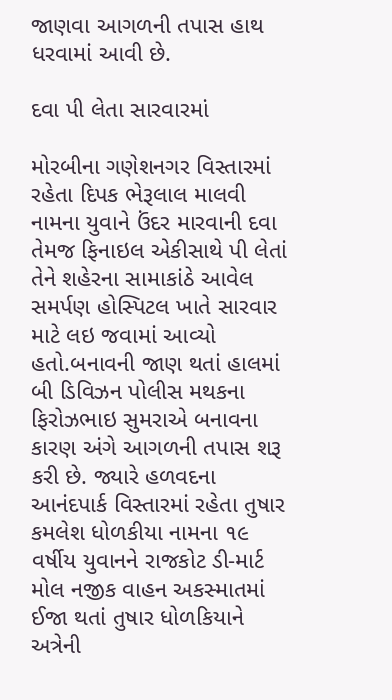જાણવા આગળની તપાસ હાથ ધરવામાં આવી છે.

દવા પી લેતા સારવારમાં

મોરબીના ગણેશનગર વિસ્તારમાં રહેતા દિપક ભેરૂલાલ માલવી નામના યુવાને ઉંદર મારવાની દવા તેમજ ફિનાઇલ એકીસાથે પી લેતાં તેને શહેરના સામાકાંઠે આવેલ સમર્પણ હોસ્પિટલ ખાતે સારવાર માટે લઇ જવામાં આવ્યો હતો.બનાવની જાણ થતાં હાલમાં બી ડિવિઝન પોલીસ મથકના ફિરોઝભાઇ સુમરાએ બનાવના કારણ અંગે આગળની તપાસ શરૂ કરી છે. જ્યારે હળવદના આનંદપાર્ક વિસ્તારમાં રહેતા તુષાર કમલેશ ધોળકીયા નામના ૧૯ વર્ષીય યુવાનને રાજકોટ ડી-માર્ટ મોલ નજીક વાહન અકસ્માતમાં ઈજા થતાં તુષાર ધોળકિયાને અત્રેની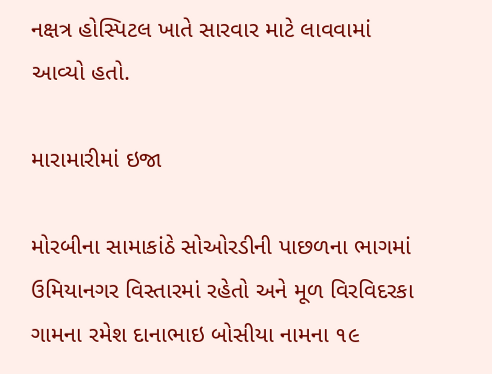નક્ષત્ર હોસ્પિટલ ખાતે સારવાર માટે લાવવામાં આવ્યો હતો.

મારામારીમાં ઇજા

મોરબીના સામાકાંઠે સોઓરડીની પાછળના ભાગમાં ઉમિયાનગર વિસ્તારમાં રહેતો અને મૂળ વિરવિદરકા ગામના રમેશ દાનાભાઇ બોસીયા નામના ૧૯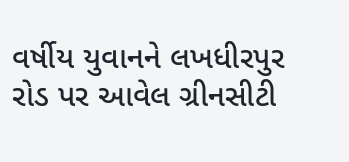વર્ષીય યુવાનને લખધીરપુર રોડ પર આવેલ ગ્રીનસીટી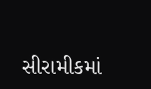સીરામીકમાં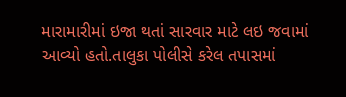મારામારીમાં ઇજા થતાં સારવાર માટે લઇ જવામાં આવ્યો હતો.તાલુકા પોલીસે કરેલ તપાસમાં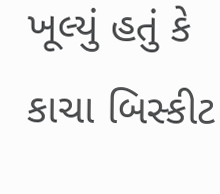ખૂલ્યું હતું કે કાચા બિસ્કીટ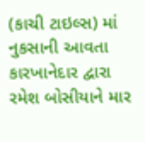(કાચી ટાઇલ્સ) માં નુકસાની આવતા કારખાનેદાર દ્વારા રમેશ બોસીયાને માર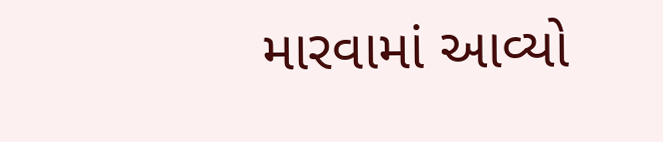મારવામાં આવ્યો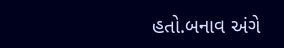હતો.બનાવ અંગે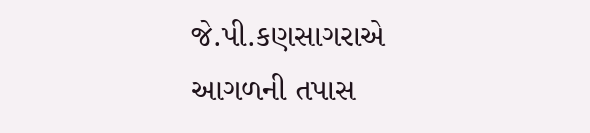જે.પી.કણસાગરાએ આગળની તપાસ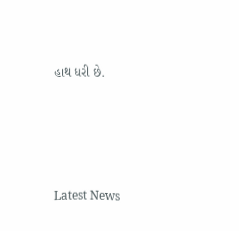હાથ ધરી છે.






Latest News